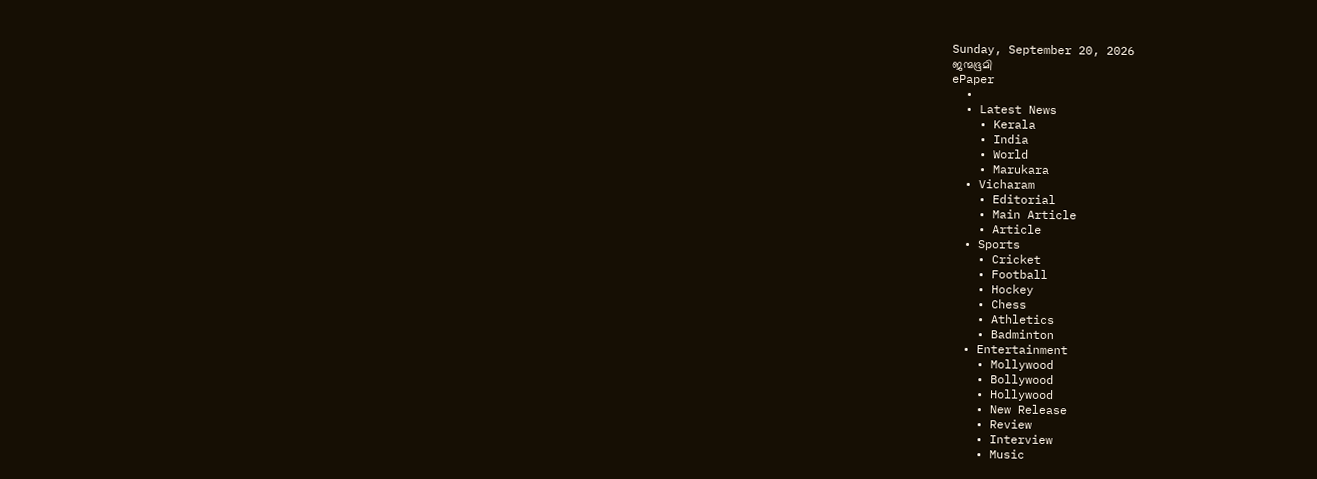Sunday, September 20, 2026
ജന്മഭൂമി
ePaper
  •
  • Latest News
    • Kerala
    • India
    • World
    • Marukara
  • Vicharam
    • Editorial
    • Main Article
    • Article
  • Sports
    • Cricket
    • Football
    • Hockey
    • Chess
    • Athletics
    • Badminton
  • Entertainment
    • Mollywood
    • Bollywood
    • Hollywood
    • New Release
    • Review
    • Interview
    • Music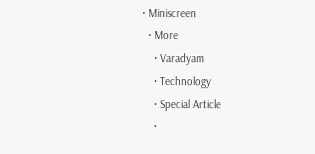• Miniscreen
  • More
    • Varadyam
    • Technology
    • Special Article
    •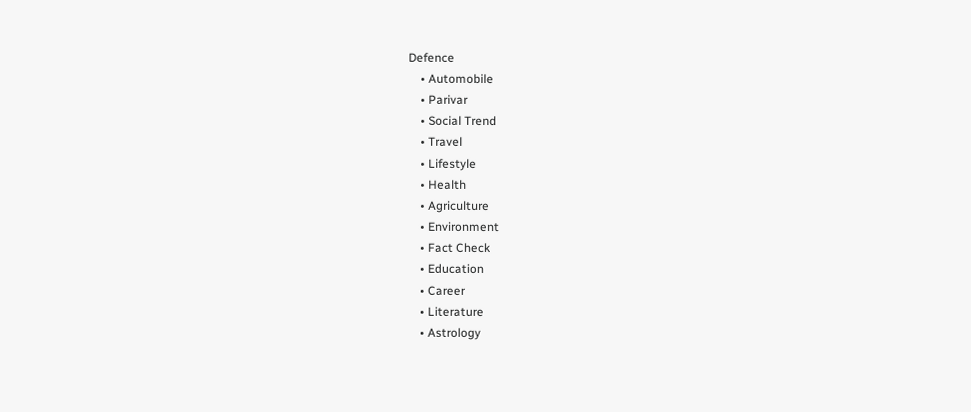Defence
    • Automobile
    • Parivar
    • Social Trend
    • Travel
    • Lifestyle
    • Health
    • Agriculture
    • Environment
    • Fact Check
    • Education
    • Career
    • Literature
    • Astrology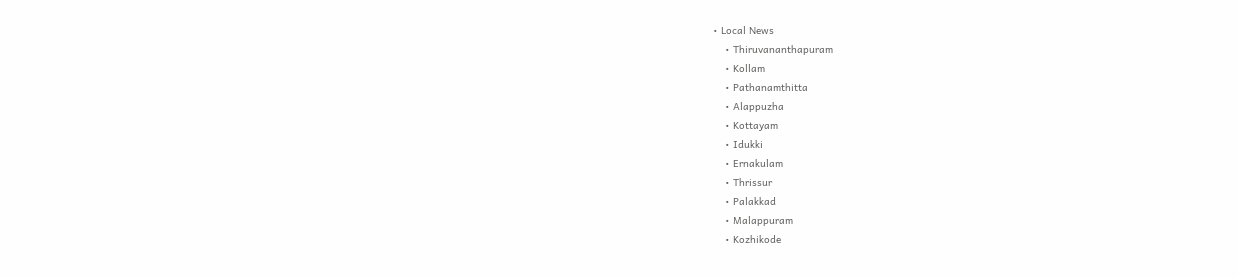• Local News
    • Thiruvananthapuram
    • Kollam
    • Pathanamthitta
    • Alappuzha
    • Kottayam
    • Idukki
    • Ernakulam
    • Thrissur
    • Palakkad
    • Malappuram
    • Kozhikode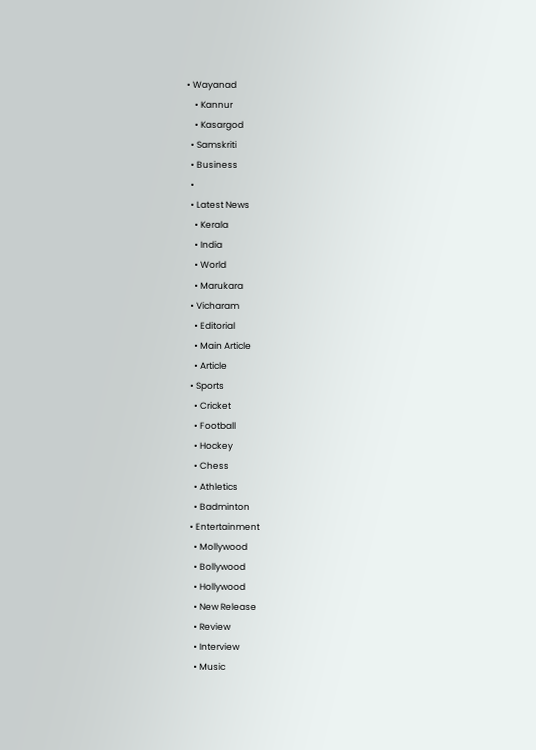• Wayanad
    • Kannur
    • Kasargod
  • Samskriti
  • Business
  •
  • Latest News
    • Kerala
    • India
    • World
    • Marukara
  • Vicharam
    • Editorial
    • Main Article
    • Article
  • Sports
    • Cricket
    • Football
    • Hockey
    • Chess
    • Athletics
    • Badminton
  • Entertainment
    • Mollywood
    • Bollywood
    • Hollywood
    • New Release
    • Review
    • Interview
    • Music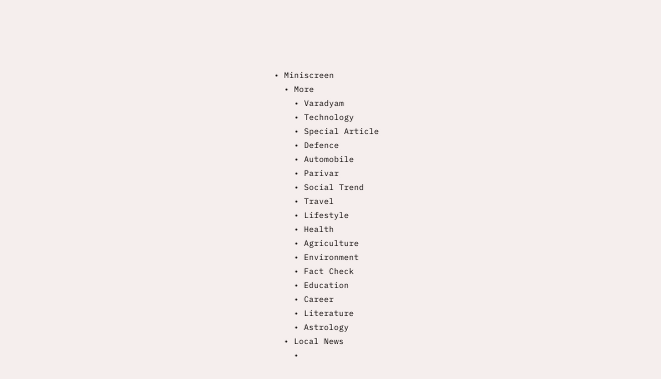• Miniscreen
  • More
    • Varadyam
    • Technology
    • Special Article
    • Defence
    • Automobile
    • Parivar
    • Social Trend
    • Travel
    • Lifestyle
    • Health
    • Agriculture
    • Environment
    • Fact Check
    • Education
    • Career
    • Literature
    • Astrology
  • Local News
    •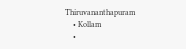Thiruvananthapuram
    • Kollam
    •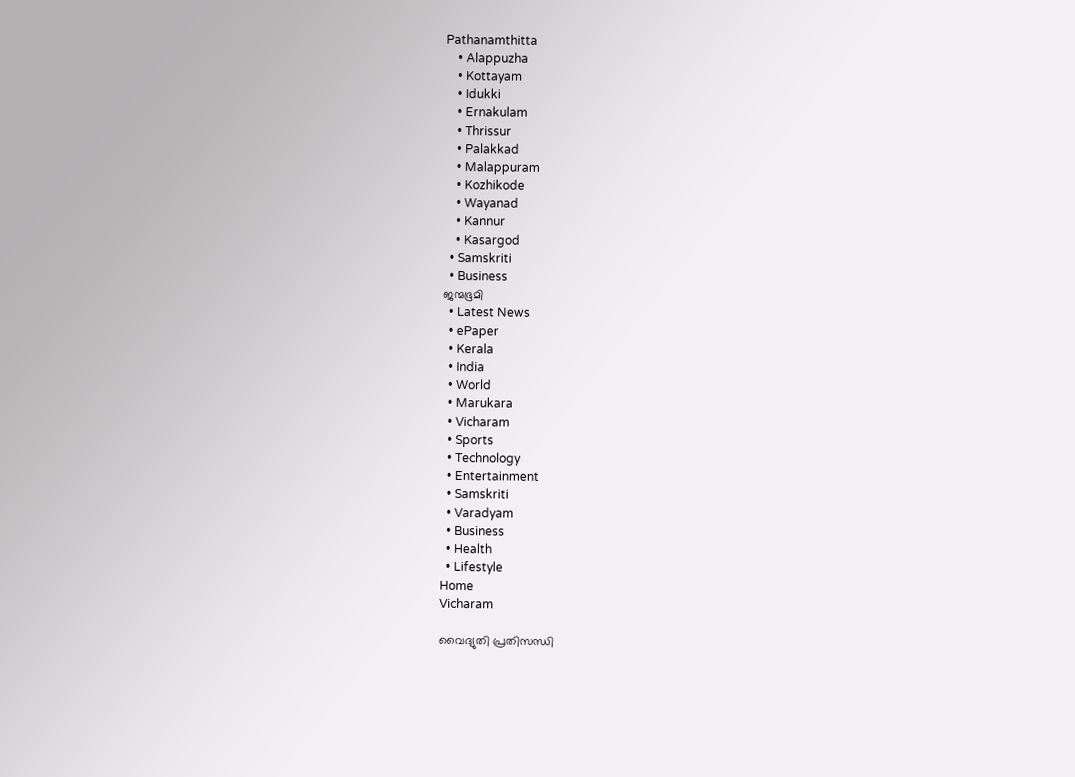Pathanamthitta
    • Alappuzha
    • Kottayam
    • Idukki
    • Ernakulam
    • Thrissur
    • Palakkad
    • Malappuram
    • Kozhikode
    • Wayanad
    • Kannur
    • Kasargod
  • Samskriti
  • Business
ജന്മഭൂമി
  • Latest News
  • ePaper
  • Kerala
  • India
  • World
  • Marukara
  • Vicharam
  • Sports
  • Technology
  • Entertainment
  • Samskriti
  • Varadyam
  • Business
  • Health
  • Lifestyle
Home
Vicharam

വൈദ്യുതി പ്രതിസന്ധി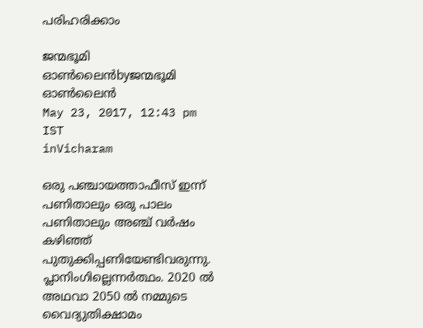പരിഹരിക്കാം

ജന്മഭൂമി ഓണ്‍ലൈന്‍byജന്മഭൂമി ഓണ്‍ലൈന്‍
May 23, 2017, 12:43 pm IST
inVicharam

ഒരു പഞ്ചായത്താഫീസ് ഇന്ന് പണിതാലും ഒരു പാലം പണിതാലും അഞ്ച് വര്‍ഷം കഴിഞ്ഞ് പുതുക്കിപ്പണിയേണ്ടിവരുന്നു. പ്ലാനിംഗില്ലെന്നര്‍ത്ഥം. 2020 ല്‍ അഥവാ 2050 ല്‍ നമ്മുടെ വൈദ്യുതിക്ഷാമം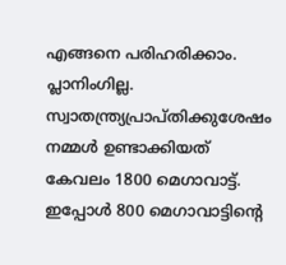എങ്ങനെ പരിഹരിക്കാം. പ്ലാനിംഗില്ല. സ്വാതന്ത്ര്യപ്രാപ്തിക്കുശേഷം നമ്മള്‍ ഉണ്ടാക്കിയത് കേവലം 1800 മെഗാവാട്ട്. ഇപ്പോള്‍ 800 മെഗാവാട്ടിന്റെ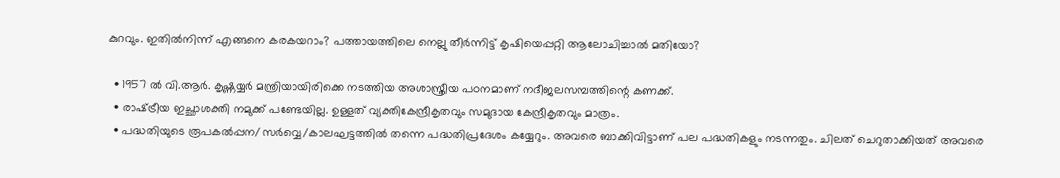കുറവും. ഇതില്‍നിന്ന് എങ്ങനെ കരകയറാം? പത്തായത്തിലെ നെല്ലു തീര്‍ന്നിട്ട് കൃഷിയെപ്പറ്റി ആലോചിച്ചാല്‍ മതിയോ?

  • 1957 ല്‍ വി.ആര്‍. കൃഷ്ണയ്യര്‍ മന്ത്രിയായിരിക്കെ നടത്തിയ അശാസ്ത്രീയ പഠനമാണ് നദീജലസമ്പത്തിന്റെ കണക്ക്.
  • രാഷ്‌ട്രീയ ഇച്ഛാശക്തി നമുക്ക് പണ്ടേയില്ല. ഉള്ളത് വ്യക്തികേന്ദ്രീകൃതവും സമുദായ കേന്ദ്രീകൃതവും മാത്രം.
  • പദ്ധതിയുടെ രൂപകല്‍പ്പന/സര്‍വ്വെ/കാലഘട്ടത്തില്‍ തന്നെ പദ്ധതിപ്രദേശം കയ്യേറും. അവരെ ബാക്കിവിട്ടാണ് പല പദ്ധതികളും നടന്നതും. ചിലത് ചെറുതാക്കിയത് അവരെ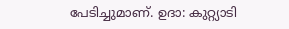പേടിച്ചുമാണ്. ഉദാ: കുറ്റ്യാടി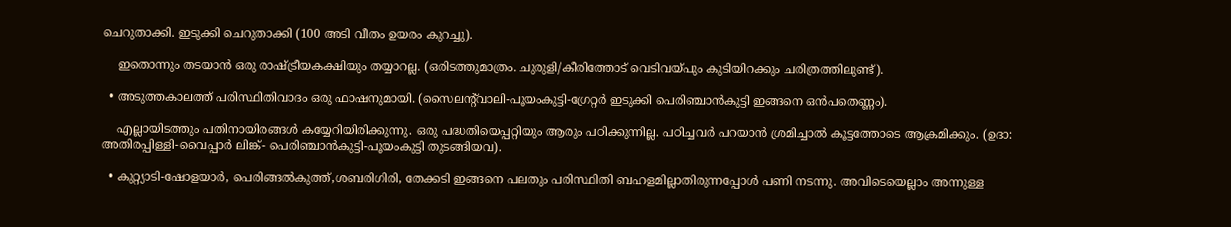ചെറുതാക്കി. ഇടുക്കി ചെറുതാക്കി (100 അടി വീതം ഉയരം കുറച്ചു).

    ഇതൊന്നും തടയാന്‍ ഒരു രാഷ്‌ട്രീയകക്ഷിയും തയ്യാറല്ല. (ഒരിടത്തുമാത്രം. ചുരുളി/കീരിത്തോട് വെടിവയ്‌പും കുടിയിറക്കും ചരിത്രത്തിലുണ്ട്).

  • അടുത്തകാലത്ത് പരിസ്ഥിതിവാദം ഒരു ഫാഷനുമായി. (സൈലന്റ്‌വാലി-പൂയംകുട്ടി-ഗ്രേറ്റര്‍ ഇടുക്കി പെരിഞ്ചാന്‍കുട്ടി ഇങ്ങനെ ഒന്‍പതെണ്ണം).

    എല്ലായിടത്തും പതിനായിരങ്ങള്‍ കയ്യേറിയിരിക്കുന്നു. ഒരു പദ്ധതിയെപ്പറ്റിയും ആരും പഠിക്കുന്നില്ല. പഠിച്ചവര്‍ പറയാന്‍ ശ്രമിച്ചാല്‍ കൂട്ടത്തോടെ ആക്രമിക്കും. (ഉദാ: അതിരപ്പിള്ളി-വൈപ്പാര്‍ ലിങ്ക്- പെരിഞ്ചാന്‍കുട്ടി-പൂയംകുട്ടി തുടങ്ങിയവ).

  • കുറ്റ്യാടി-ഷോളയാര്‍, പെരിങ്ങല്‍കുത്ത്,ശബരിഗിരി, തേക്കടി ഇങ്ങനെ പലതും പരിസ്ഥിതി ബഹളമില്ലാതിരുന്നപ്പോള്‍ പണി നടന്നു. അവിടെയെല്ലാം അന്നുള്ള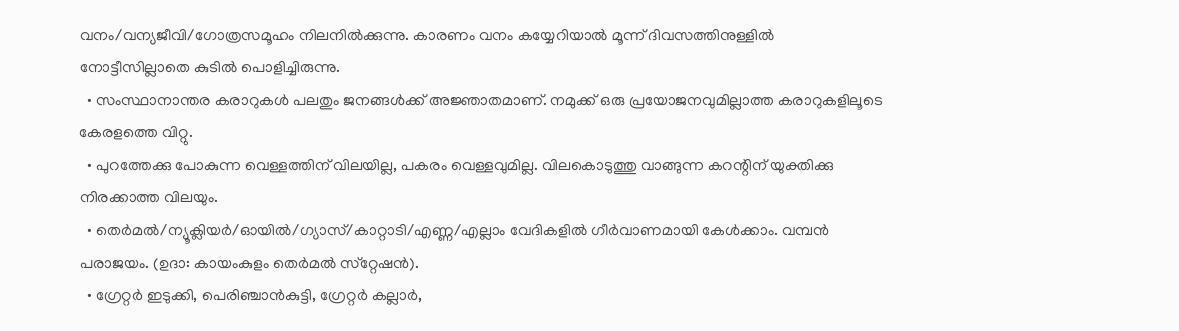വനം/വന്യജീവി/ഗോത്രസമൂഹം നിലനില്‍ക്കുന്നു. കാരണം വനം കയ്യേറിയാല്‍ മൂന്ന് ദിവസത്തിനുള്ളില്‍ നോട്ടീസില്ലാതെ കുടില്‍ പൊളിച്ചിരുന്നു.
  • സംസ്ഥാനാന്തര കരാറുകള്‍ പലതും ജനങ്ങള്‍ക്ക് അജ്ഞാതമാണ്. നമുക്ക് ഒരു പ്രയോജനവുമില്ലാത്ത കരാറുകളിലൂടെ കേരളത്തെ വിറ്റു.
  • പുറത്തേക്കു പോകുന്ന വെള്ളത്തിന് വിലയില്ല, പകരം വെള്ളവുമില്ല. വിലകൊടുത്തു വാങ്ങുന്ന കറന്റിന് യുക്തിക്കു നിരക്കാത്ത വിലയും.
  • തെര്‍മല്‍/ന്യൂക്ലിയര്‍/ഓയില്‍/ഗ്യാസ്/കാറ്റാടി/എണ്ണ/എല്ലാം വേദികളില്‍ ഗീര്‍വാണമായി കേള്‍ക്കാം. വമ്പന്‍ പരാജയം. (ഉദാ: കായംകുളം തെര്‍മല്‍ സ്‌റ്റേഷന്‍).
  • ഗ്രേറ്റര്‍ ഇടുക്കി, പെരിഞ്ചാന്‍കുട്ടി, ഗ്രേറ്റര്‍ കല്ലാര്‍,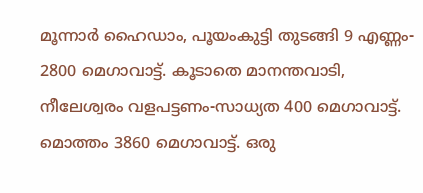മൂന്നാര്‍ ഹൈഡാം, പൂയംകുട്ടി തുടങ്ങി 9 എണ്ണം- 2800 മെഗാവാട്ട്. കൂടാതെ മാനന്തവാടി, നീലേശ്വരം വളപട്ടണം-സാധ്യത 400 മെഗാവാട്ട്. മൊത്തം 3860 മെഗാവാട്ട്. ഒരു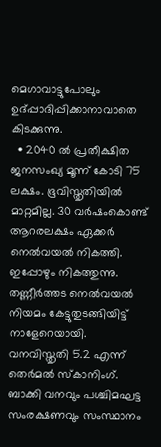മെഗാവാട്ടുപോലും ഉദ്പ്പാദിപ്പിക്കാനാവാതെ കിടക്കുന്നു.
  • 2040 ല്‍ പ്രതീക്ഷിത ജനസംഖ്യ മൂന്ന് കോടി 75 ലക്ഷം. ഭൂവിസ്തൃതിയില്‍ മാറ്റമില്ല. 30 വര്‍ഷംകൊണ്ട് ആറരലക്ഷം ഏക്കര്‍ നെല്‍വയല്‍ നികത്തി. ഇപ്പോഴും നികത്തുന്നു. തണ്ണീര്‍ത്തട നെല്‍വയല്‍ നിയമം കേട്ടുതുടങ്ങിയിട്ട് നാളേറെയായി. വനവിസ്തൃതി 5.2 എന്ന് തെര്‍മല്‍ സ്‌കാനിംഗ്. ബാക്കി വനവും പശ്ചിമഘട്ട സംരക്ഷണവും സംസ്ഥാനം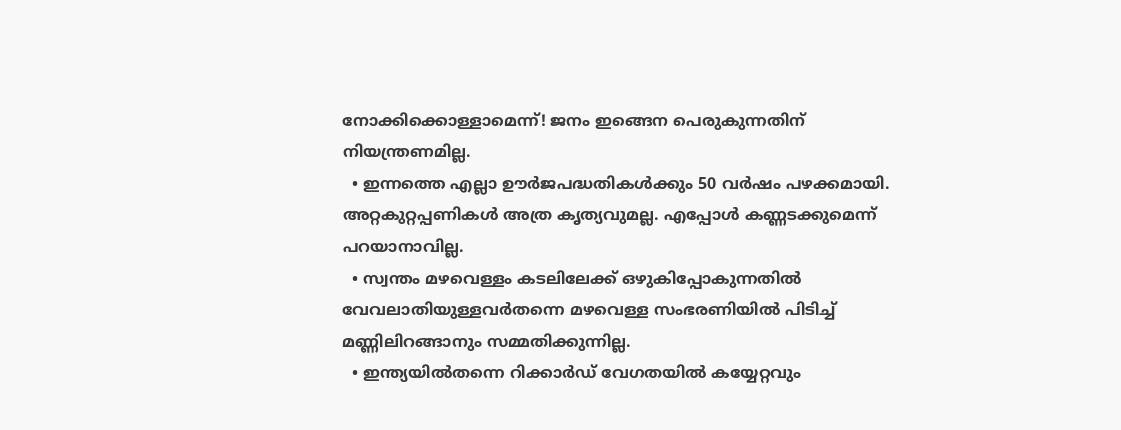നോക്കിക്കൊള്ളാമെന്ന്! ജനം ഇങ്ങെന പെരുകുന്നതിന് നിയന്ത്രണമില്ല.
  • ഇന്നത്തെ എല്ലാ ഊര്‍ജപദ്ധതികള്‍ക്കും 50 വര്‍ഷം പഴക്കമായി. അറ്റകുറ്റപ്പണികള്‍ അത്ര കൃത്യവുമല്ല. എപ്പോള്‍ കണ്ണടക്കുമെന്ന് പറയാനാവില്ല.
  • സ്വന്തം മഴവെള്ളം കടലിലേക്ക് ഒഴുകിപ്പോകുന്നതില്‍ വേവലാതിയുള്ളവര്‍തന്നെ മഴവെള്ള സംഭരണിയില്‍ പിടിച്ച് മണ്ണിലിറങ്ങാനും സമ്മതിക്കുന്നില്ല.
  • ഇന്ത്യയില്‍തന്നെ റിക്കാര്‍ഡ് വേഗതയില്‍ കയ്യേറ്റവും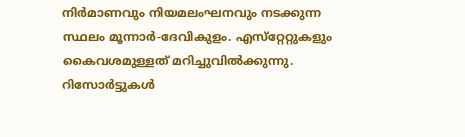നിര്‍മാണവും നിയമലംഘനവും നടക്കുന്ന സ്ഥലം മൂന്നാര്‍-ദേവികുളം. എസ്‌റ്റേറ്റുകളും കൈവശമുള്ളത് മറിച്ചുവില്‍ക്കുന്നു. റിസോര്‍ട്ടുകള്‍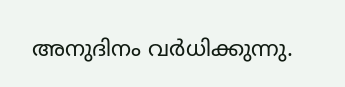അനുദിനം വര്‍ധിക്കുന്നു.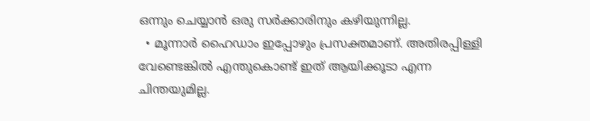ഒന്നും ചെയ്യാന്‍ ഒരു സര്‍ക്കാരിനും കഴിയുന്നില്ല.
  • മൂന്നാര്‍ ഹൈഡാം ഇപ്പോഴും പ്രസക്തമാണ്. അതിരപ്പിള്ളി വേണ്ടെങ്കില്‍ എന്തുകൊണ്ട് ഇത് ആയിക്കൂടാ എന്ന ചിന്തയുമില്ല.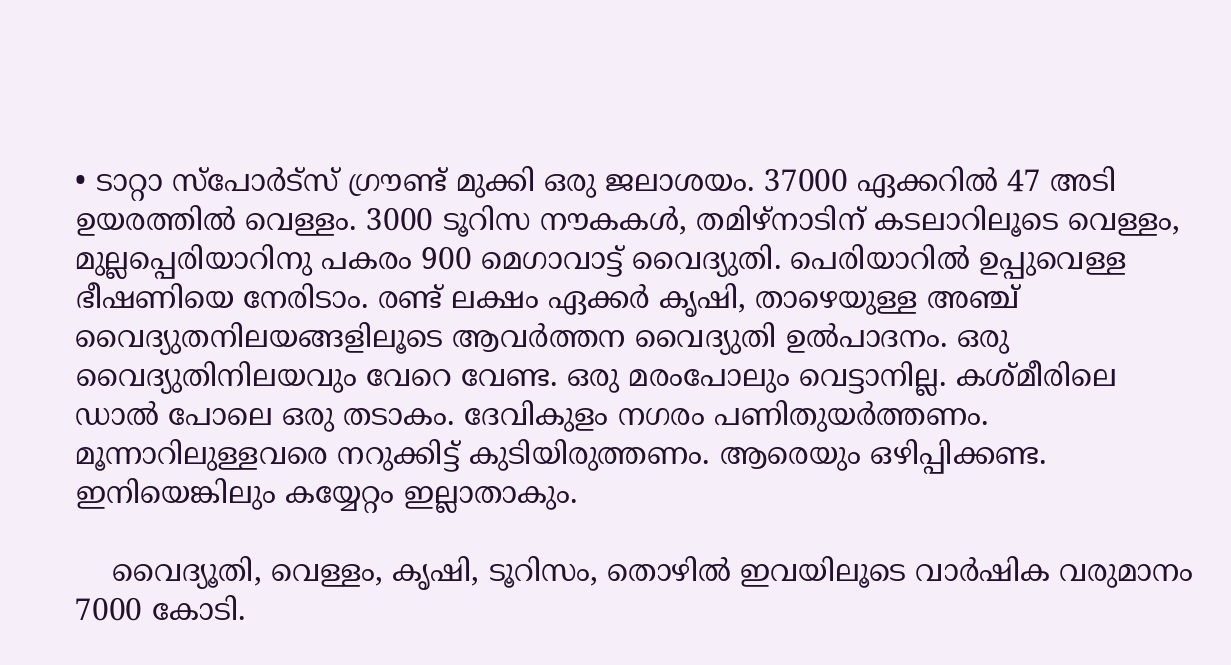• ടാറ്റാ സ്‌പോര്‍ട്‌സ് ഗ്രൗണ്ട് മുക്കി ഒരു ജലാശയം. 37000 ഏക്കറില്‍ 47 അടി ഉയരത്തില്‍ വെള്ളം. 3000 ടൂറിസ നൗകകള്‍, തമിഴ്‌നാടിന് കടലാറിലൂടെ വെള്ളം, മുല്ലപ്പെരിയാറിനു പകരം 900 മെഗാവാട്ട് വൈദ്യുതി. പെരിയാറില്‍ ഉപ്പുവെള്ള ഭീഷണിയെ നേരിടാം. രണ്ട് ലക്ഷം ഏക്കര്‍ കൃഷി, താഴെയുള്ള അഞ്ച് വൈദ്യുതനിലയങ്ങളിലൂടെ ആവര്‍ത്തന വൈദ്യുതി ഉല്‍പാദനം. ഒരു വൈദ്യുതിനിലയവും വേറെ വേണ്ട. ഒരു മരംപോലും വെട്ടാനില്ല. കശ്മീരിലെ ഡാല്‍ പോലെ ഒരു തടാകം. ദേവികുളം നഗരം പണിതുയര്‍ത്തണം. മൂന്നാറിലുള്ളവരെ നറുക്കിട്ട് കുടിയിരുത്തണം. ആരെയും ഒഴിപ്പിക്കണ്ട. ഇനിയെങ്കിലും കയ്യേറ്റം ഇല്ലാതാകും.

    വൈദ്യൂതി, വെള്ളം, കൃഷി, ടൂറിസം, തൊഴില്‍ ഇവയിലൂടെ വാര്‍ഷിക വരുമാനം 7000 കോടി.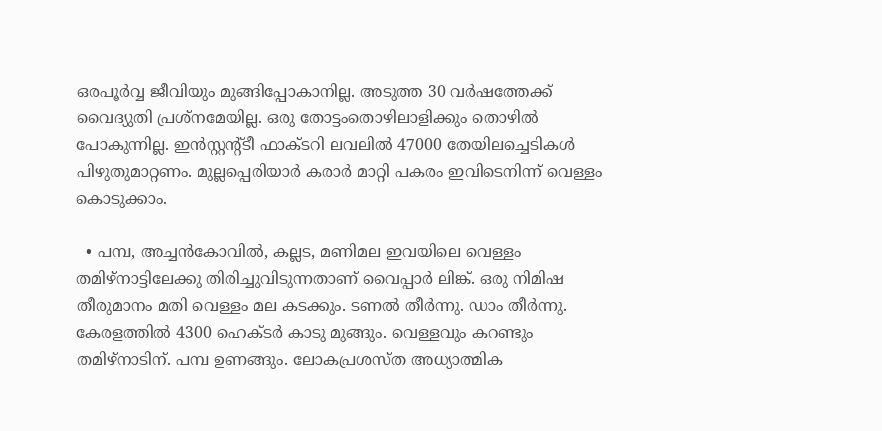ഒരപൂര്‍വ്വ ജീവിയും മുങ്ങിപ്പോകാനില്ല. അടുത്ത 30 വര്‍ഷത്തേക്ക് വൈദ്യുതി പ്രശ്‌നമേയില്ല. ഒരു തോട്ടംതൊഴിലാളിക്കും തൊഴില്‍ പോകുന്നില്ല. ഇന്‍സ്റ്റന്റ്ടീ ഫാക്ടറി ലവലില്‍ 47000 തേയിലച്ചെടികള്‍ പിഴുതുമാറ്റണം. മുല്ലപ്പെരിയാര്‍ കരാര്‍ മാറ്റി പകരം ഇവിടെനിന്ന് വെള്ളം കൊടുക്കാം.

  • പമ്പ, അച്ചന്‍കോവില്‍, കല്ലട, മണിമല ഇവയിലെ വെള്ളം തമിഴ്‌നാട്ടിലേക്കു തിരിച്ചുവിടുന്നതാണ് വൈപ്പാര്‍ ലിങ്ക്. ഒരു നിമിഷ തീരുമാനം മതി വെള്ളം മല കടക്കും. ടണല്‍ തീര്‍ന്നു. ഡാം തീര്‍ന്നു. കേരളത്തില്‍ 4300 ഹെക്ടര്‍ കാടു മുങ്ങും. വെള്ളവും കറണ്ടും തമിഴ്‌നാടിന്. പമ്പ ഉണങ്ങും. ലോകപ്രശസ്ത അധ്യാത്മിക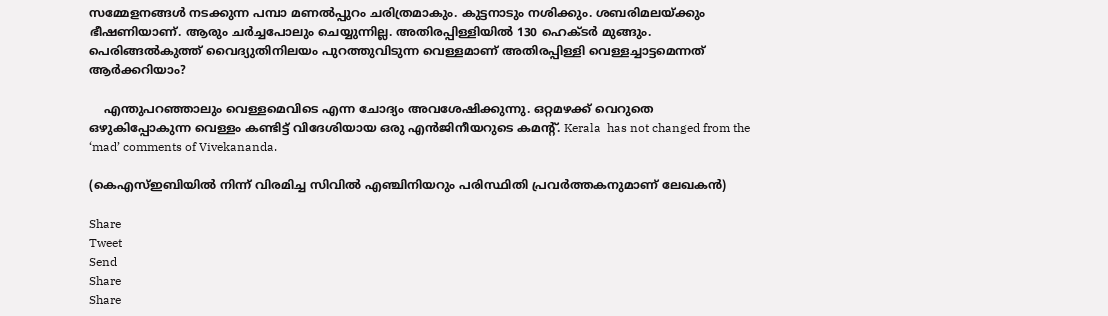സമ്മേളനങ്ങള്‍ നടക്കുന്ന പമ്പാ മണല്‍പ്പുറം ചരിത്രമാകും. കുട്ടനാടും നശിക്കും. ശബരിമലയ്‌ക്കും ഭീഷണിയാണ്. ആരും ചര്‍ച്ചപോലും ചെയ്യുന്നില്ല. അതിരപ്പിള്ളിയില്‍ 130 ഹെക്ടര്‍ മുങ്ങും. പെരിങ്ങല്‍കുത്ത് വൈദ്യുതിനിലയം പുറത്തുവിടുന്ന വെള്ളമാണ് അതിരപ്പിള്ളി വെള്ളച്ചാട്ടമെന്നത് ആര്‍ക്കറിയാം?

    എന്തുപറഞ്ഞാലും വെള്ളമെവിടെ എന്ന ചോദ്യം അവശേഷിക്കുന്നു. ഒറ്റമഴക്ക് വെറുതെ ഒഴുകിപ്പോകുന്ന വെള്ളം കണ്ടിട്ട് വിദേശിയായ ഒരു എന്‍ജിനീയറുടെ കമന്റ്. Kerala  has not changed from the ‘mad’ comments of Vivekananda.

(കെഎസ്ഇബിയില്‍ നിന്ന് വിരമിച്ച സിവില്‍ എഞ്ചിനിയറും പരിസ്ഥിതി പ്രവര്‍ത്തകനുമാണ് ലേഖകന്‍)

Share
Tweet
Send
Share
Share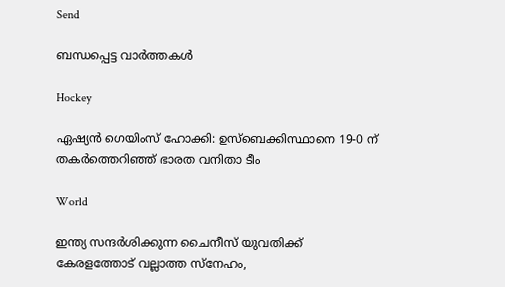Send

ബന്ധപ്പെട്ട വാര്‍ത്തകള്‍

Hockey

ഏഷ്യൻ ഗെയിംസ് ഹോക്കി: ഉസ്ബെക്കിസ്ഥാനെ 19-0 ന് തകർത്തെറിഞ്ഞ് ഭാരത വനിതാ ടീം

World

ഇന്ത്യ സന്ദർശിക്കുന്ന ചൈനീസ് യുവതിക്ക് കേരളത്തോട് വല്ലാത്ത സ്‌നേഹം,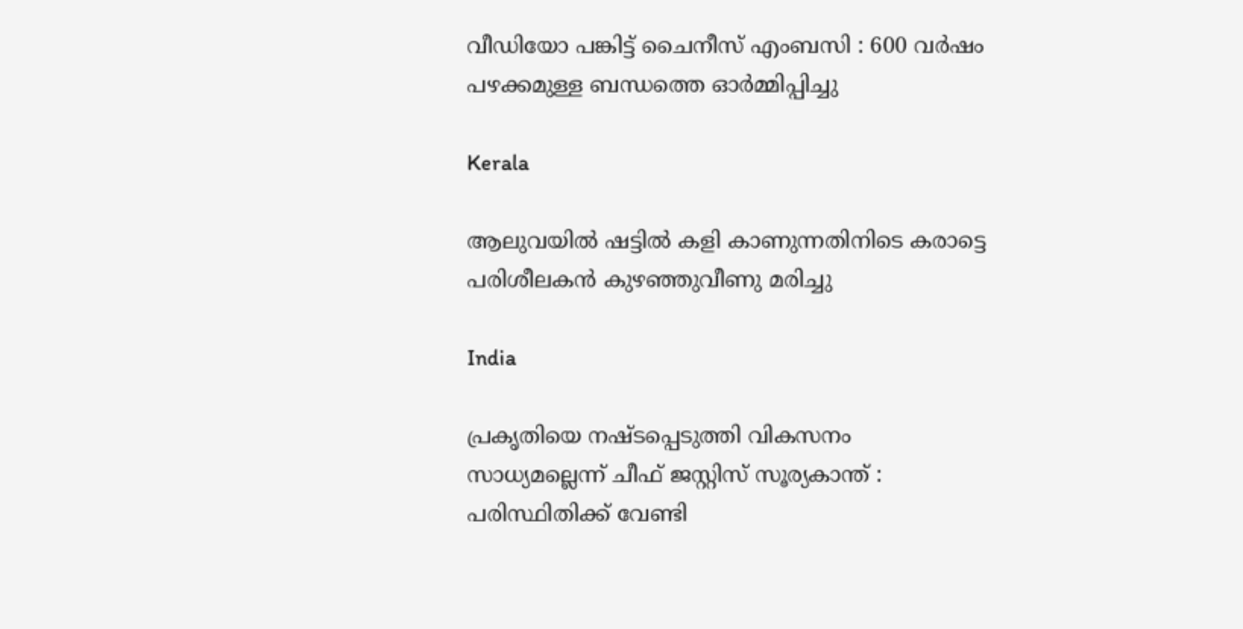വീഡിയോ പങ്കിട്ട് ചൈനീസ് എംബസി : 600 വർഷം പഴക്കമുള്ള ബന്ധത്തെ ഓർമ്മിപ്പിച്ചു

Kerala

ആലുവയിൽ ഷട്ടിൽ കളി കാണുന്നതിനിടെ കരാട്ടെ പരിശീലകൻ കുഴഞ്ഞുവീണു മരിച്ചു

India

പ്രകൃതിയെ നഷ്ടപ്പെടുത്തി വികസനം സാധ്യമല്ലെന്ന് ചീഫ് ജസ്റ്റിസ് സൂര്യകാന്ത് : പരിസ്ഥിതിക്ക് വേണ്ടി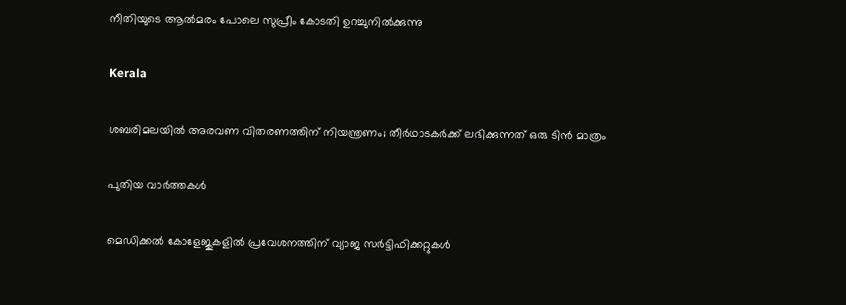നീതിയുടെ ആൽമരം പോലെ സുപ്രീം കോടതി ഉറച്ചുനിൽക്കുന്നു

Kerala

ശബരിമലയില്‍ അരവണ വിതരണത്തിന് നിയന്ത്രണം; തീര്‍ഥാടകര്‍ക്ക് ലഭിക്കുന്നത് ഒരു ടിന്‍ മാത്രം

പുതിയ വാര്‍ത്തകള്‍

മെഡിക്കൽ കോളേജുകളിൽ പ്രവേശനത്തിന് വ്യാജ സർട്ടിഫിക്കറ്റുകൾ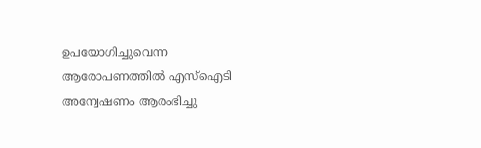ഉപയോഗിച്ചുവെന്ന ആരോപണത്തിൽ എസ്‌ഐടി അന്വേഷണം ആരംഭിച്ചു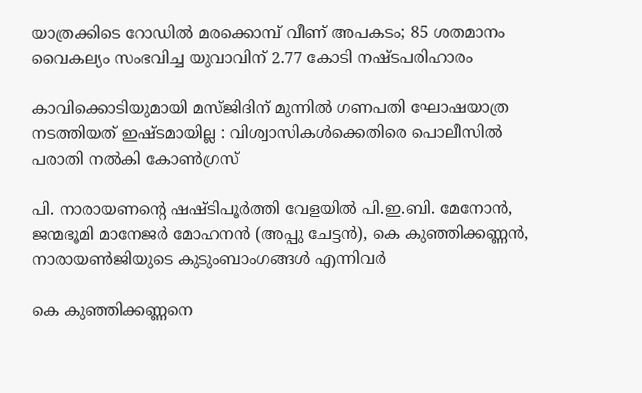യാത്രക്കിടെ റോഡിൽ മരക്കൊമ്പ് വീണ് അപകടം; 85 ശതമാനം വൈകല്യം സംഭവിച്ച യുവാവിന് 2.77 കോടി നഷ്ടപരിഹാരം

കാവിക്കൊടിയുമായി മസ്ജിദിന് മുന്നിൽ ഗണപതി ഘോഷയാത്ര നടത്തിയത് ഇഷ്ടമായില്ല : വിശ്വാസികൾക്കെതിരെ പൊലീസിൽ പരാതി നൽകി കോൺഗ്രസ്

പി. നാരായണന്റെ ഷഷ്ടിപൂര്‍ത്തി വേളയില്‍ പി.ഇ.ബി. മേനോന്‍, ജന്മഭൂമി മാനേജര്‍ മോഹനന്‍ (അപ്പു ചേട്ടന്‍), കെ കുഞ്ഞിക്കണ്ണന്‍, നാരായണ്‍ജിയുടെ കുടുംബാംഗങ്ങള്‍ എന്നിവര്‍

കെ കുഞ്ഞിക്കണ്ണനെ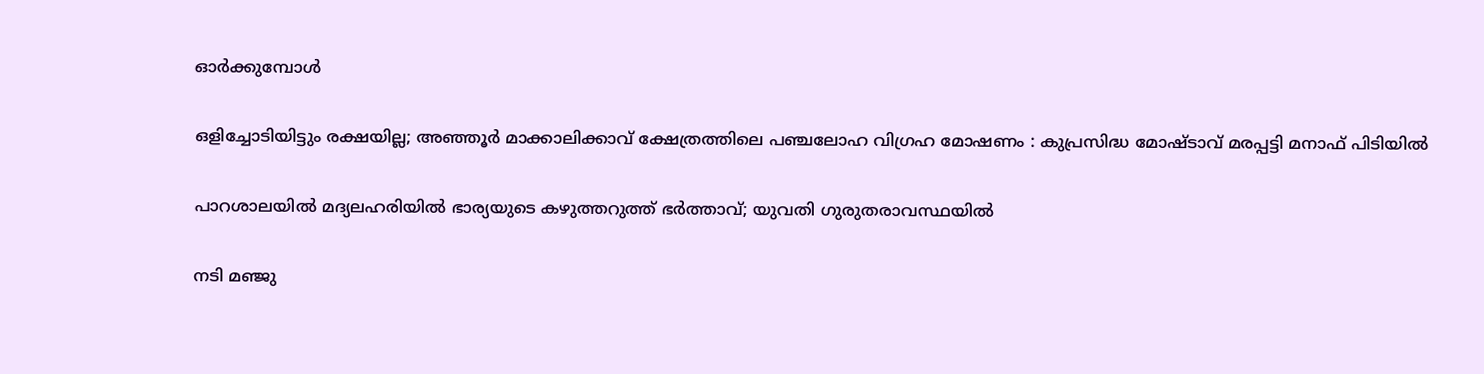ഓര്‍ക്കുമ്പോള്‍

ഒളിച്ചോടിയിട്ടും രക്ഷയില്ല; അഞ്ഞൂർ മാക്കാലിക്കാവ് ക്ഷേത്രത്തിലെ പഞ്ചലോഹ വിഗ്രഹ മോഷണം : കുപ്രസിദ്ധ മോഷ്ടാവ് മരപ്പട്ടി മനാഫ് പിടിയിൽ

പാറശാലയിൽ മദ്യലഹരിയിൽ ഭാര്യയുടെ കഴുത്തറുത്ത് ഭർത്താവ്; യുവതി ഗുരുതരാവസ്ഥയിൽ

നടി മഞ്ജു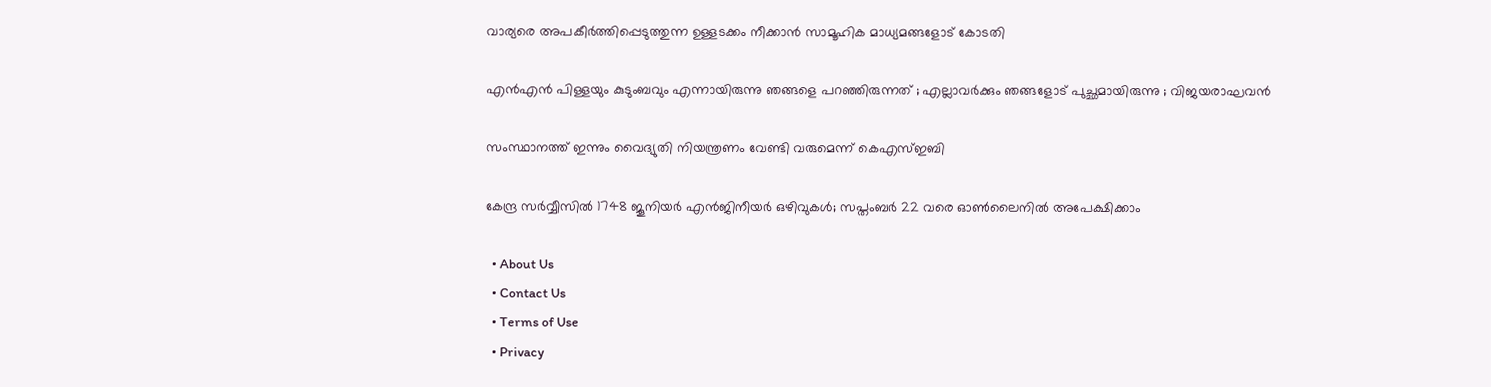വാര്യരെ അപകീർത്തിപ്പെടുത്തുന്ന ഉള്ളടക്കം നീക്കാൻ സാമൂഹിക മാധ്യമങ്ങളോട് കോടതി

എന്‍എന്‍ പിള്ളയും കുടുംബവും എന്നായിരുന്നു ഞങ്ങളെ പറഞ്ഞിരുന്നത് ; എല്ലാവര്‍ക്കും ഞങ്ങളോട് പുച്ഛമായിരുന്നു ; വിജയരാഘവന്‍

സംസ്ഥാനത്ത് ഇന്നും വൈദ്യുതി നിയന്ത്രണം വേണ്ടി വരുമെന്ന് കെഎസ്ഇബി

കേന്ദ്ര സര്‍വ്വീസില്‍ 1748 ജൂനിയര്‍ എന്‍ജിനീയര്‍ ഒഴിവുകള്‍; സപ്തംബര്‍ 22 വരെ ഓണ്‍ലൈനില്‍ അപേക്ഷിക്കാം

  • About Us
  • Contact Us
  • Terms of Use
  • Privacy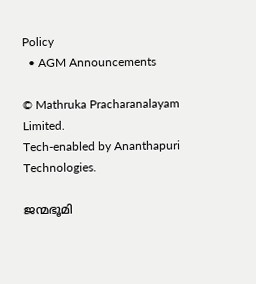Policy
  • AGM Announcements

© Mathruka Pracharanalayam Limited.
Tech-enabled by Ananthapuri Technologies.

ജന്മഭൂമി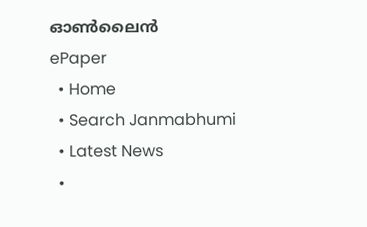ഓണ്‍ലൈന്‍
ePaper
  • Home
  • Search Janmabhumi
  • Latest News
  •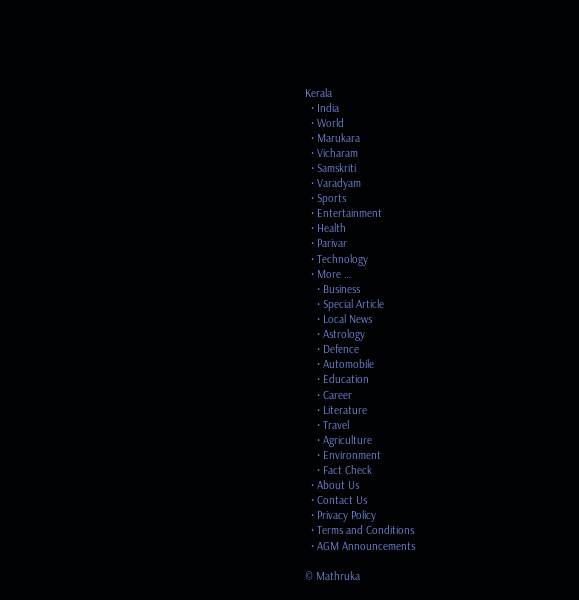Kerala
  • India
  • World
  • Marukara
  • Vicharam
  • Samskriti
  • Varadyam
  • Sports
  • Entertainment
  • Health
  • Parivar
  • Technology
  • More …
    • Business
    • Special Article
    • Local News
    • Astrology
    • Defence
    • Automobile
    • Education
    • Career
    • Literature
    • Travel
    • Agriculture
    • Environment
    • Fact Check
  • About Us
  • Contact Us
  • Privacy Policy
  • Terms and Conditions
  • AGM Announcements

© Mathruka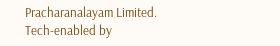Pracharanalayam Limited.
Tech-enabled by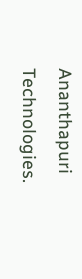Ananthapuri Technologies.